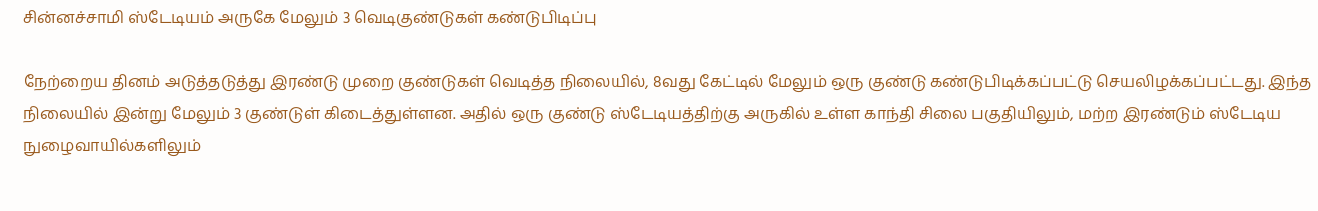சின்னச்சாமி ஸ்டேடியம் அருகே மேலும் 3 வெடிகுண்டுகள் கண்டுபிடிப்பு

நேற்றைய தினம் அடுத்தடுத்து இரண்டு முறை குண்டுகள் வெடித்த நிலையில், 8வது கேட்டில் மேலும் ஒரு குண்டு கண்டுபிடிக்கப்பட்டு செயலிழக்கப்பட்டது. இந்த நிலையில் இன்று மேலும் 3 குண்டுள் கிடைத்துள்ளன. அதில் ஒரு குண்டு ஸ்டேடியத்திற்கு அருகில் உள்ள காந்தி சிலை பகுதியிலும், மற்ற இரண்டும் ஸ்டேடிய நுழைவாயில்களிலும்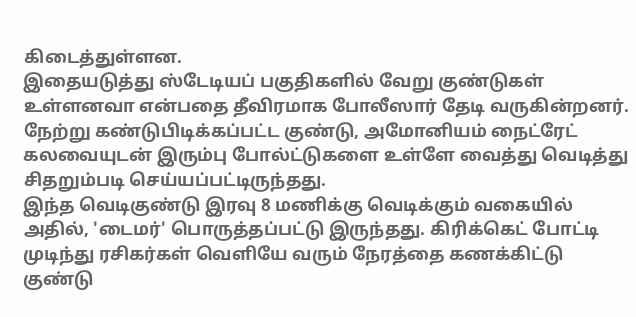கிடைத்துள்ளன.
இதையடுத்து ஸ்டேடியப் பகுதிகளில் வேறு குண்டுகள் உள்ளனவா என்பதை தீவிரமாக போலீஸார் தேடி வருகின்றனர்.
நேற்று கண்டுபிடிக்கப்பட்ட குண்டு, அமோனியம் நைட்ரேட் கலவையுடன் இரும்பு போல்ட்டுகளை உள்ளே வைத்து வெடித்து சிதறும்படி செய்யப்பட்டிருந்தது.
இந்த வெடிகுண்டு இரவு 8 மணிக்கு வெடிக்கும் வகையில் அதில், 'டைமர்' பொருத்தப்பட்டு இருந்தது. கிரிக்கெட் போட்டி முடிந்து ரசிகர்கள் வெளியே வரும் நேரத்தை கணக்கிட்டு குண்டு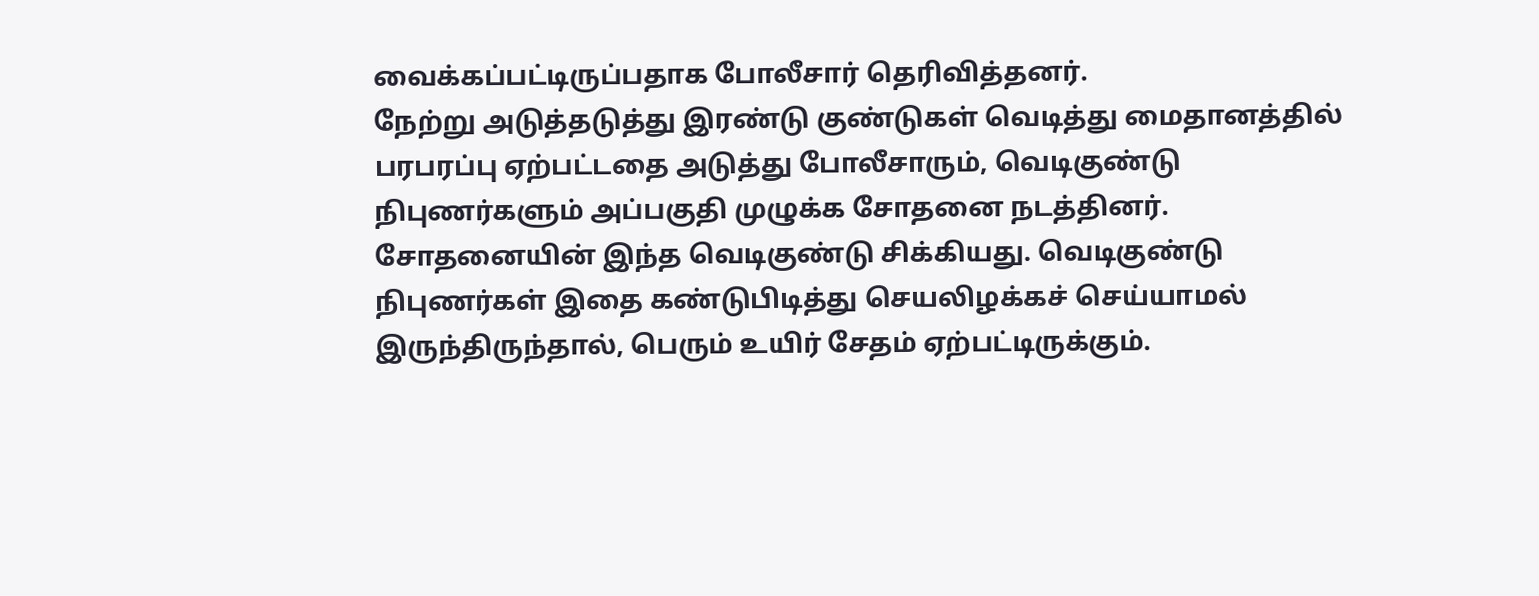வைக்கப்பட்டிருப்பதாக போலீசார் தெரிவித்தனர்.
நேற்று அடுத்தடுத்து இரண்டு குண்டுகள் வெடித்து மைதானத்தில் பரபரப்பு ஏற்பட்டதை அடுத்து போலீசாரும், வெடிகுண்டு நிபுணர்களும் அப்பகுதி முழுக்க சோதனை நடத்தினர்.
சோதனையின் இந்த வெடிகுண்டு சிக்கியது. வெடிகுண்டு நிபுணர்கள் இதை கண்டுபிடித்து செயலிழக்கச் செய்யாமல் இருந்திருந்தால், பெரும் உயிர் சேதம் ஏற்பட்டிருக்கும்.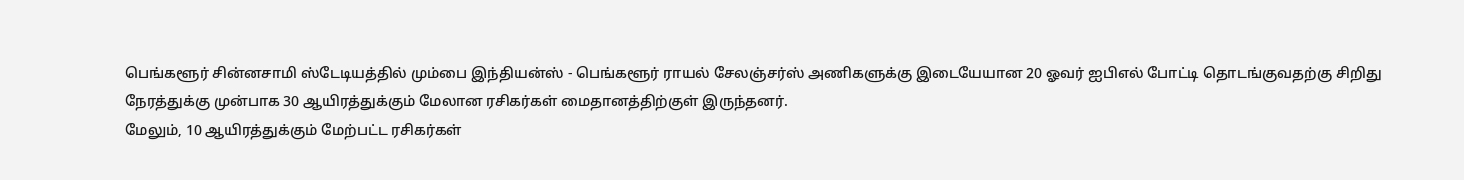பெங்களூர் சின்னசாமி ஸ்டேடியத்தில் மும்பை இந்தியன்ஸ் - பெங்களூர் ராயல் சேலஞ்சர்ஸ் அணிகளுக்கு இடையேயான 20 ஓவர் ஐபிஎல் போட்டி தொடங்குவதற்கு சிறிது நேரத்துக்கு முன்பாக 30 ஆயிரத்துக்கும் மேலான ரசிகர்கள் மைதானத்திற்குள் இருந்தனர்.
மேலும், 10 ஆயிரத்துக்கும் மேற்பட்ட ரசிகர்கள்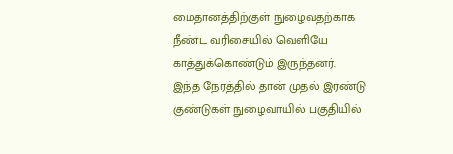மைதானத்திற்குள் நுழைவதற்காக நீண்ட வரிசையில் வெளியே காத்துக்கொண்டும் இருந்தனர்.
இந்த நேரத்தில் தான் முதல் இரண்டு குண்டுகள் நுழைவாயில் பகுதியில்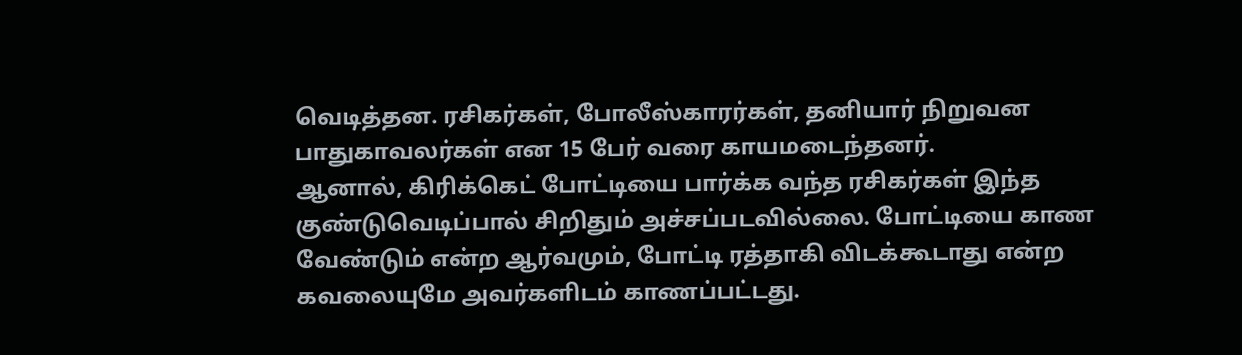வெடித்தன. ரசிகர்கள், போலீஸ்காரர்கள், தனியார் நிறுவன பாதுகாவலர்கள் என 15 பேர் வரை காயமடைந்தனர்.
ஆனால், கிரிக்கெட் போட்டியை பார்க்க வந்த ரசிகர்கள் இந்த குண்டுவெடிப்பால் சிறிதும் அச்சப்படவில்லை. போட்டியை காண வேண்டும் என்ற ஆர்வமும், போட்டி ரத்தாகி விடக்கூடாது என்ற கவலையுமே அவர்களிடம் காணப்பட்டது.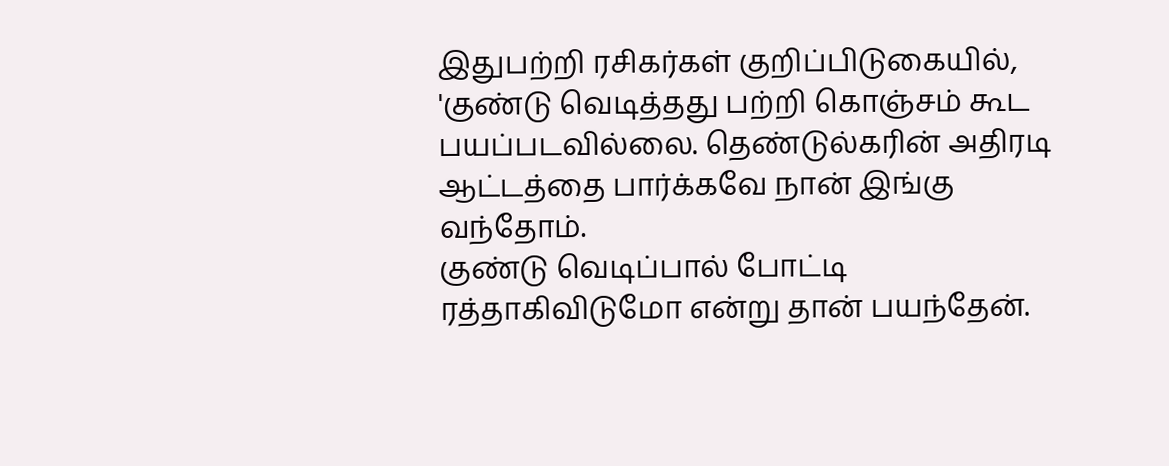இதுபற்றி ரசிகர்கள் குறிப்பிடுகையில், 'குண்டு வெடித்தது பற்றி கொஞ்சம் கூட பயப்படவில்லை. தெண்டுல்கரின் அதிரடி ஆட்டத்தை பார்க்கவே நான் இங்கு வந்தோம்.
குண்டு வெடிப்பால் போட்டி ரத்தாகிவிடுமோ என்று தான் பயந்தேன்.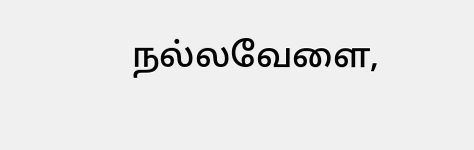நல்லவேளை,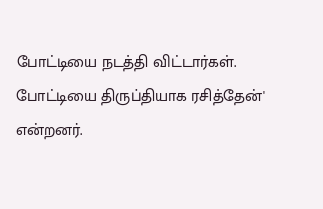போட்டியை நடத்தி விட்டார்கள். போட்டியை திருப்தியாக ரசித்தேன்' என்றனர்.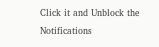Click it and Unblock the Notifications